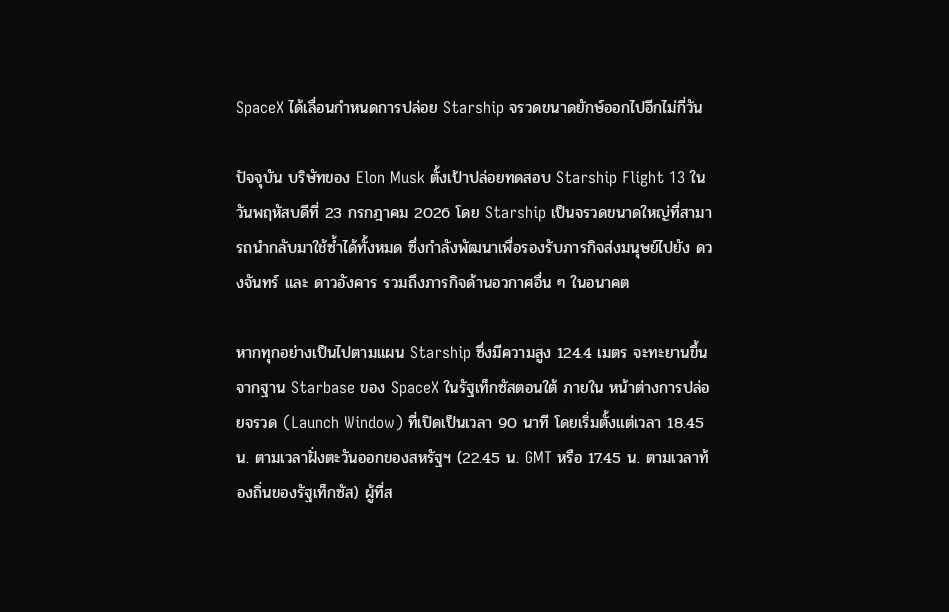SpaceX ได้เลื่อนกำหนดการปล่อย Starship จรวดขนาดยักษ์ออกไปอีกไม่กี่วัน

ปัจจุบัน บริษัทของ Elon Musk ตั้งเป้าปล่อยทดสอบ Starship Flight 13 ในวันพฤหัสบดีที่ 23 กรกฎาคม 2026 โดย Starship เป็นจรวดขนาดใหญ่ที่สามารถนำกลับมาใช้ซ้ำได้ทั้งหมด ซึ่งกำลังพัฒนาเพื่อรองรับภารกิจส่งมนุษย์ไปยัง ดวงจันทร์ และ ดาวอังคาร รวมถึงภารกิจด้านอวกาศอื่น ๆ ในอนาคต

หากทุกอย่างเป็นไปตามแผน Starship ซึ่งมีความสูง 124.4 เมตร จะทะยานขึ้นจากฐาน Starbase ของ SpaceX ในรัฐเท็กซัสตอนใต้ ภายใน หน้าต่างการปล่อยจรวด (Launch Window) ที่เปิดเป็นเวลา 90 นาที โดยเริ่มตั้งแต่เวลา 18.45 น. ตามเวลาฝั่งตะวันออกของสหรัฐฯ (22.45 น. GMT หรือ 17.45 น. ตามเวลาท้องถิ่นของรัฐเท็กซัส) ผู้ที่ส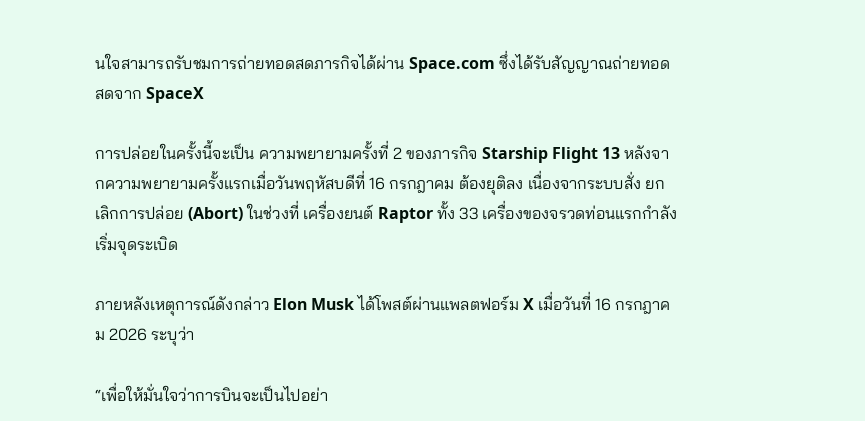นใจสามารถรับชมการถ่ายทอดสดภารกิจได้ผ่าน Space.com ซึ่งได้รับสัญญาณถ่ายทอดสดจาก SpaceX

การปล่อยในครั้งนี้จะเป็น ความพยายามครั้งที่ 2 ของภารกิจ Starship Flight 13 หลังจากความพยายามครั้งแรกเมื่อวันพฤหัสบดีที่ 16 กรกฎาคม ต้องยุติลง เนื่องจากระบบสั่ง ยกเลิกการปล่อย (Abort) ในช่วงที่ เครื่องยนต์ Raptor ทั้ง 33 เครื่องของจรวดท่อนแรกกำลังเริ่มจุดระเบิด

ภายหลังเหตุการณ์ดังกล่าว Elon Musk ได้โพสต์ผ่านแพลตฟอร์ม X เมื่อวันที่ 16 กรกฎาคม 2026 ระบุว่า

“เพื่อให้มั่นใจว่าการบินจะเป็นไปอย่า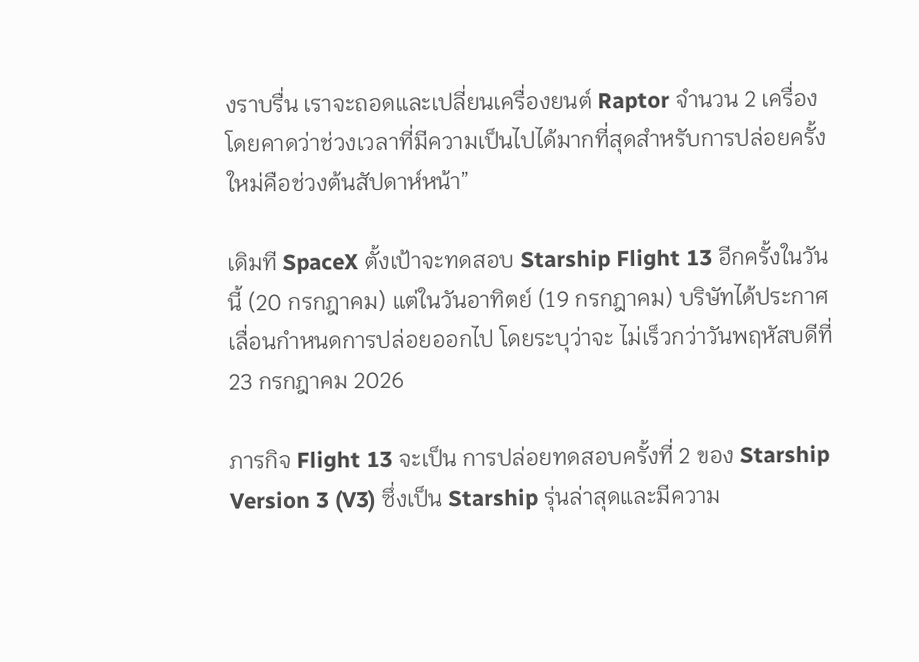งราบรื่น เราจะถอดและเปลี่ยนเครื่องยนต์ Raptor จำนวน 2 เครื่อง โดยคาดว่าช่วงเวลาที่มีความเป็นไปได้มากที่สุดสำหรับการปล่อยครั้งใหม่คือช่วงต้นสัปดาห์หน้า”

เดิมที SpaceX ตั้งเป้าจะทดสอบ Starship Flight 13 อีกครั้งในวันนี้ (20 กรกฎาคม) แต่ในวันอาทิตย์ (19 กรกฎาคม) บริษัทได้ประกาศ เลื่อนกำหนดการปล่อยออกไป โดยระบุว่าจะ ไม่เร็วกว่าวันพฤหัสบดีที่ 23 กรกฎาคม 2026

ภารกิจ Flight 13 จะเป็น การปล่อยทดสอบครั้งที่ 2 ของ Starship Version 3 (V3) ซึ่งเป็น Starship รุ่นล่าสุดและมีความ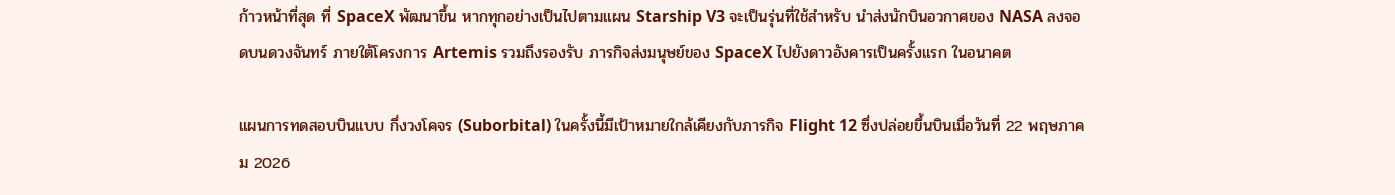ก้าวหน้าที่สุด ที่ SpaceX พัฒนาขึ้น หากทุกอย่างเป็นไปตามแผน Starship V3 จะเป็นรุ่นที่ใช้สำหรับ นำส่งนักบินอวกาศของ NASA ลงจอดบนดวงจันทร์ ภายใต้โครงการ Artemis รวมถึงรองรับ ภารกิจส่งมนุษย์ของ SpaceX ไปยังดาวอังคารเป็นครั้งแรก ในอนาคต

แผนการทดสอบบินแบบ กึ่งวงโคจร (Suborbital) ในครั้งนี้มีเป้าหมายใกล้เคียงกับภารกิจ Flight 12 ซึ่งปล่อยขึ้นบินเมื่อวันที่ 22 พฤษภาคม 2026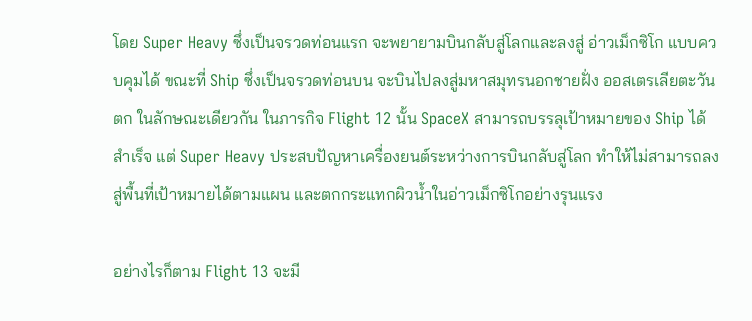โดย Super Heavy ซึ่งเป็นจรวดท่อนแรก จะพยายามบินกลับสู่โลกและลงสู่ อ่าวเม็กซิโก แบบควบคุมได้ ขณะที่ Ship ซึ่งเป็นจรวดท่อนบน จะบินไปลงสู่มหาสมุทรนอกชายฝั่ง ออสเตรเลียตะวันตก ในลักษณะเดียวกัน ในภารกิจ Flight 12 นั้น SpaceX สามารถบรรลุเป้าหมายของ Ship ได้สำเร็จ แต่ Super Heavy ประสบปัญหาเครื่องยนต์ระหว่างการบินกลับสู่โลก ทำให้ไม่สามารถลงสู่พื้นที่เป้าหมายได้ตามแผน และตกกระแทกผิวน้ำในอ่าวเม็กซิโกอย่างรุนแรง

อย่างไรก็ตาม Flight 13 จะมี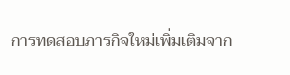การทดสอบภารกิจใหม่เพิ่มเติมจาก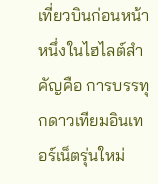เที่ยวบินก่อนหน้า หนึ่งในไฮไลต์สำคัญคือ การบรรทุกดาวเทียมอินเทอร์เน็ตรุ่นใหม่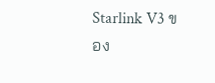Starlink V3 ของ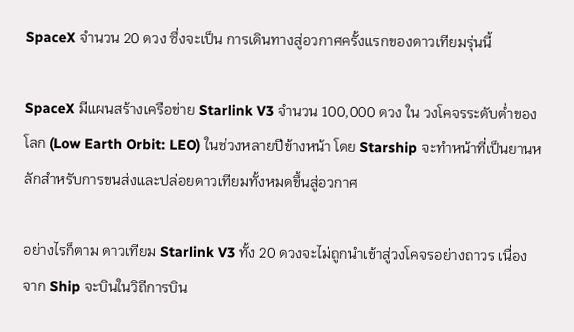SpaceX จำนวน 20 ดวง ซึ่งจะเป็น การเดินทางสู่อวกาศครั้งแรกของดาวเทียมรุ่นนี้

SpaceX มีแผนสร้างเครือข่าย Starlink V3 จำนวน 100,000 ดวง ใน วงโคจรระดับต่ำของโลก (Low Earth Orbit: LEO) ในช่วงหลายปีข้างหน้า โดย Starship จะทำหน้าที่เป็นยานหลักสำหรับการขนส่งและปล่อยดาวเทียมทั้งหมดขึ้นสู่อวกาศ

อย่างไรก็ตาม ดาวเทียม Starlink V3 ทั้ง 20 ดวงจะไม่ถูกนำเข้าสู่วงโคจรอย่างถาวร เนื่องจาก Ship จะบินในวิถีการบิน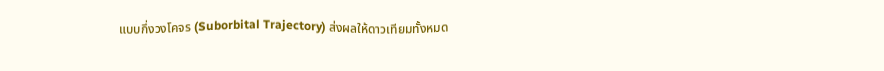แบบกึ่งวงโคจร (Suborbital Trajectory) ส่งผลให้ดาวเทียมทั้งหมด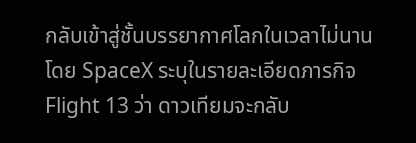กลับเข้าสู่ชั้นบรรยากาศโลกในเวลาไม่นาน โดย SpaceX ระบุในรายละเอียดภารกิจ Flight 13 ว่า ดาวเทียมจะกลับ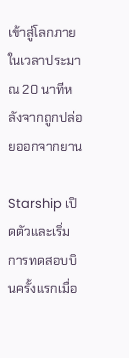เข้าสู่โลกภายในเวลาประมาณ 20 นาทีหลังจากถูกปล่อยออกจากยาน

Starship เปิดตัวและเริ่มการทดสอบบินครั้งแรกเมื่อ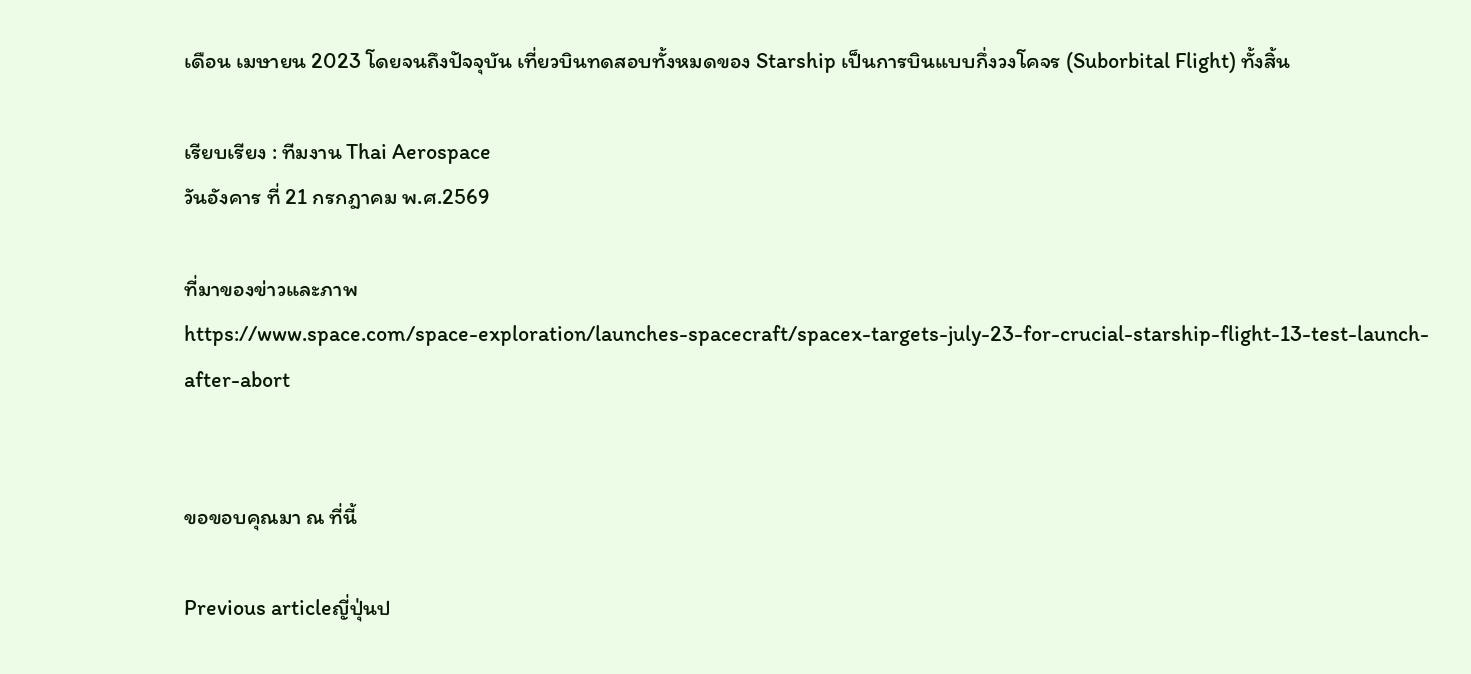เดือน เมษายน 2023 โดยจนถึงปัจจุบัน เที่ยวบินทดสอบทั้งหมดของ Starship เป็นการบินแบบกึ่งวงโคจร (Suborbital Flight) ทั้งสิ้น

เรียบเรียง : ทีมงาน Thai Aerospace
วันอังคาร ที่ 21 กรกฎาคม พ.ศ.2569

ที่มาของข่าวและภาพ
https://www.space.com/space-exploration/launches-spacecraft/spacex-targets-july-23-for-crucial-starship-flight-13-test-launch-after-abort


ขอขอบคุณมา ณ ที่นี้

Previous articleญี่ปุ่นป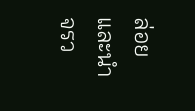ล่อยและนำจรว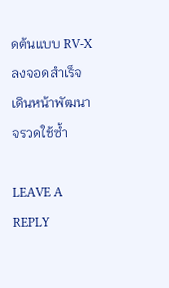ดต้นแบบ RV-X ลงจอดสำเร็จ เดินหน้าพัฒนาจรวดใช้ซ้ำ

LEAVE A REPLY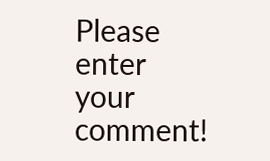Please enter your comment!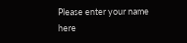Please enter your name here